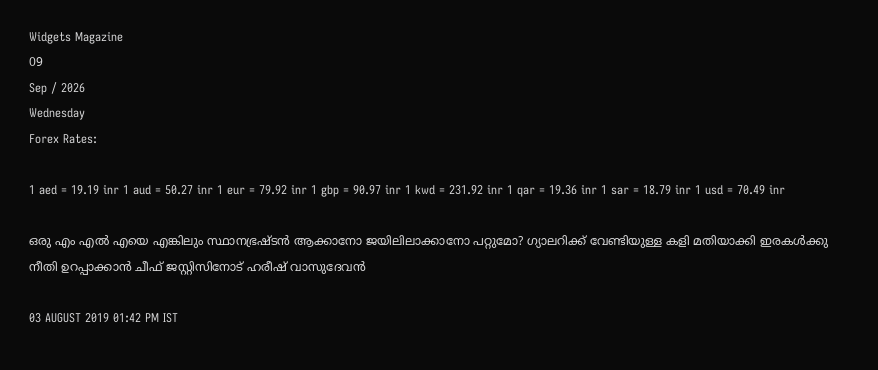Widgets Magazine
09
Sep / 2026
Wednesday
Forex Rates:

1 aed = 19.19 inr 1 aud = 50.27 inr 1 eur = 79.92 inr 1 gbp = 90.97 inr 1 kwd = 231.92 inr 1 qar = 19.36 inr 1 sar = 18.79 inr 1 usd = 70.49 inr

ഒരു എം എൽ എയെ എങ്കിലും സ്ഥാനഭ്രഷ്ടന്‍ ആക്കാനോ ജയിലിലാക്കാനോ പറ്റുമോ? ഗ്യാലറിക്ക് വേണ്ടിയുള്ള കളി മതിയാക്കി ഇരകൾക്കു നീതി ഉറപ്പാക്കാൻ ചീഫ് ജസ്റ്റിസിനോട് ഹരീഷ് വാസുദേവൻ

03 AUGUST 2019 01:42 PM IST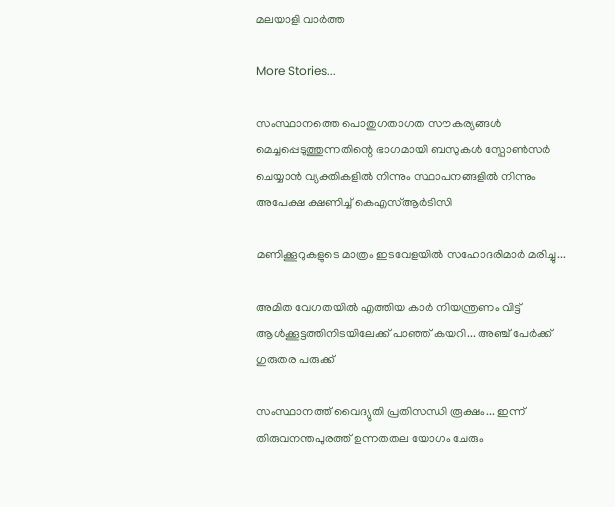മലയാളി വാര്‍ത്ത

More Stories...

സംസ്ഥാനത്തെ പൊതുഗതാഗത സൗകര്യങ്ങൾ മെച്ചപ്പെടുത്തുന്നതിന്റെ ഭാഗമായി ബസുകൾ സ്പോൺസർ ചെയ്യാൻ വ്യക്തികളിൽ നിന്നും സ്ഥാപനങ്ങളിൽ നിന്നും അപേക്ഷ ക്ഷണിച്ച് കെഎസ്ആർടിസി

മണിക്കൂറുകളുടെ മാത്രം ഇടവേളയിൽ സഹോദരിമാർ മരിച്ചു...

അമിത വേഗതയിൽ എത്തിയ കാർ നിയന്ത്രണം വിട്ട് ആൾക്കൂട്ടത്തിനിടയിലേക്ക് പാഞ്ഞ് കയറി... അഞ്ച് പേർക്ക് ഗുരുതര പരുക്ക്

സംസ്ഥാനത്ത് വൈദ്യുതി പ്രതിസന്ധി രൂക്ഷം... ഇന്ന് തിരുവനന്തപുരത്ത് ഉന്നതതല യോഗം ചേരും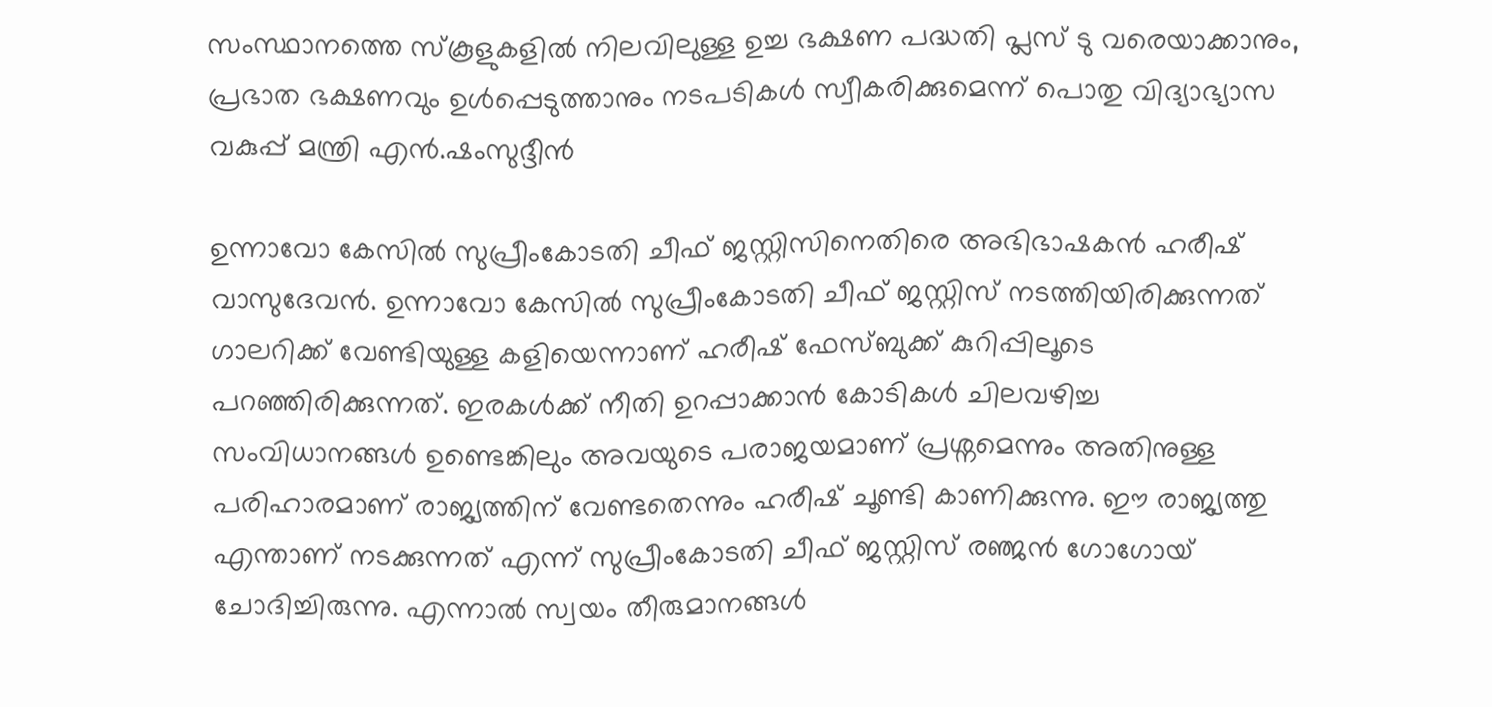സംസ്ഥാനത്തെ സ്കൂളുകളിൽ നിലവിലുള്ള ഉച്ച ഭക്ഷണ പദ്ധതി പ്ലസ് ടു വരെയാക്കാനും, പ്രഭാത ഭക്ഷണവും ഉൾപ്പെടുത്താനും നടപടികൾ സ്വീകരിക്കുമെന്ന് പൊതു വിദ്യാഭ്യാസ വകുപ്പ് മന്ത്രി എൻ.ഷംസുദ്ദീൻ

ഉന്നാവോ കേസില്‍ സുപ്രീംകോടതി ചീഫ് ജസ്റ്റിസിനെതിരെ അഭിഭാഷകന്‍ ഹരീഷ് വാസുദേവന്‍. ഉന്നാവോ കേസില്‍ സുപ്രീംകോടതി ചീഫ് ജസ്റ്റിസ് നടത്തിയിരിക്കുന്നത് ഗാലറിക്ക് വേണ്ടിയുള്ള കളിയെന്നാണ് ഹരീഷ് ഫേസ്ബുക്ക് കുറിപ്പിലൂടെ പറഞ്ഞിരിക്കുന്നത്. ഇരകള്‍ക്ക് നീതി ഉറപ്പാക്കാന്‍ കോടികള്‍ ചിലവഴിച്ച സംവിധാനങ്ങള്‍ ഉണ്ടെങ്കിലും അവയുടെ പരാജയമാണ് പ്രശ്നമെന്നും അതിനുള്ള പരിഹാരമാണ് രാജ്യത്തിന് വേണ്ടതെന്നും ഹരീഷ് ചൂണ്ടി കാണിക്കുന്നു. ഈ രാജ്യത്തു എന്താണ് നടക്കുന്നത് എന്ന് സുപ്രീംകോടതി ചീഫ് ജസ്റ്റിസ് രഞ്ജന്‍ ഗോഗോയ് ചോദിച്ചിരുന്നു. എന്നാൽ സ്വയം തീരുമാനങ്ങള്‍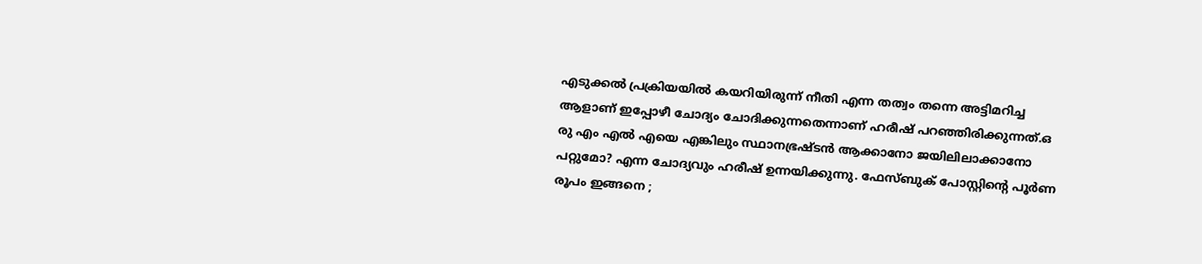എടുക്കല്‍ പ്രക്രിയയില്‍ കയറിയിരുന്ന് നീതി എന്ന തത്വം തന്നെ അട്ടിമറിച്ച ആളാണ് ഇപ്പോഴീ ചോദ്യം ചോദിക്കുന്നതെന്നാണ് ഹരീഷ് പറഞ്ഞിരിക്കുന്നത്.ഒ രു എം എൽ എയെ എങ്കിലും സ്ഥാനഭ്രഷ്ടന്‍ ആക്കാനോ ജയിലിലാക്കാനോ പറ്റുമോ? എന്ന ചോദ്യവും ഹരീഷ് ഉന്നയിക്കുന്നു. ഫേസ്ബുക് പോസ്റ്റിന്റെ പൂർണ രൂപം ഇങ്ങനെ ;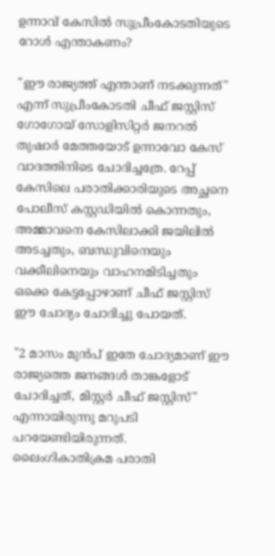ഉന്നാവ് കേസില്‍ സുപ്രീംകോടതിയുടെ റോള്‍ എന്താകണം?

"ഈ രാജ്യത്ത് എന്താണ് നടക്കുന്നത്" എന്ന് സുപ്രീംകോടതി ചീഫ് ജസ്റ്റിസ് ഗോഗോയ് സോളിസിറ്റര്‍ ജനറല്‍ തുഷാര്‍ മേത്തയോട് ഉന്നാവോ കേസ് വാദത്തിനിടെ ചോദിച്ചത്രേ. റേപ്പ് കേസിലെ പരാതിക്കാരിയുടെ അച്ഛനെ പോലീസ് കസ്റ്റഡിയില്‍ കൊന്നതും, അമ്മാവനെ കേസിലാക്കി ജയിലില്‍ അടച്ചതും, ബന്ധുവിനെയും വക്കീലിനെയും വാഹനമിടിച്ചതും ഒക്കെ കേട്ടപ്പോഴാണ് ചീഫ് ജസ്റ്റിസ് ഈ ചോദ്യം ചോദിച്ചു പോയത്.

"2 മാസം മുന്‍പ് ഇതേ ചോദ്യമാണ് ഈ രാജ്യത്തെ ജനങ്ങള്‍ താങ്കളോട് ചോദിച്ചത്, മിസ്റ്റര്‍ ചീഫ് ജസ്റ്റിസ്" എന്നായിരുന്നു മറുപടി പറയേണ്ടിയിരുന്നത്. ലൈംഗികാതിക്രമ പരാതി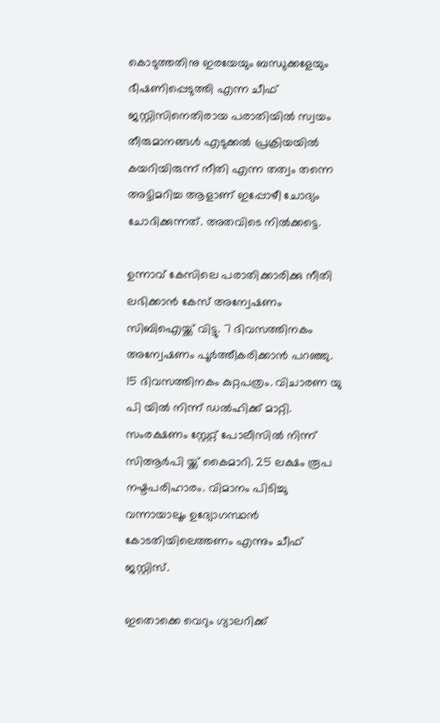കൊടുത്തതിനു ഇരയേയും ബന്ധുക്കളേയും ഭീഷണിപ്പെടുത്തി എന്ന ചീഫ് ജസ്റ്റിസിനെതിരായ പരാതിയില്‍ സ്വയം തീരുമാനങ്ങള്‍ എടുക്കല്‍ പ്രക്രിയയില്‍ കയറിയിരുന്ന് നീതി എന്ന തത്വം തന്നെ അട്ടിമറിച്ച ആളാണ് ഇപ്പോഴീ ചോദ്യം ചോദിക്കുന്നത്. അതവിടെ നില്‍ക്കട്ടെ.

ഉന്നാവ് കേസിലെ പരാതിക്കാരിക്കു നീതി ലഭിക്കാന്‍ കേസ് അന്വേഷണം സിബിഐയ്ക്ക് വിട്ടു. 7 ദിവസത്തിനകം അന്വേഷണം പൂര്‍ത്തീകരിക്കാന്‍ പറഞ്ഞു. 15 ദിവസത്തിനകം കുറ്റപത്രം. വിചാരണ യു പി യില്‍ നിന്ന് ഡല്‍ഹിക്ക് മാറ്റി. സംരക്ഷണം സ്റ്റേറ്റ് പോലീസില്‍ നിന്ന് സിആർപി യ്ക്ക് കൈമാറി. 25 ലക്ഷം രൂപ നഷ്ടപരിഹാരം. വിമാനം പിടിച്ചു വന്നായാലൂം ഉദ്യോഗസ്ഥന്‍ കോടതിയിലെത്തണം എന്നും ചീഫ് ജസ്റ്റിസ്.

ഇതൊക്കെ വെറും ഗ്യാലറിക്ക്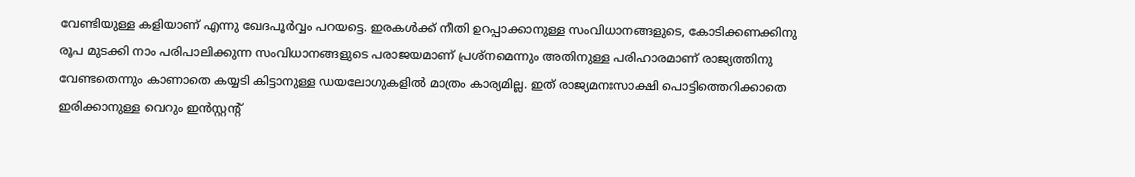വേണ്ടിയുള്ള കളിയാണ് എന്നു ഖേദപൂര്‍വ്വം പറയട്ടെ. ഇരകള്‍ക്ക് നീതി ഉറപ്പാക്കാനുള്ള സംവിധാനങ്ങളുടെ, കോടിക്കണക്കിനു രൂപ മുടക്കി നാം പരിപാലിക്കുന്ന സംവിധാനങ്ങളുടെ പരാജയമാണ് പ്രശ്നമെന്നും അതിനുള്ള പരിഹാരമാണ് രാജ്യത്തിനു വേണ്ടതെന്നും കാണാതെ കയ്യടി കിട്ടാനുള്ള ഡയലോഗുകളില്‍ മാത്രം കാര്യമില്ല. ഇത് രാജ്യമനഃസാക്ഷി പൊട്ടിത്തെറിക്കാതെ ഇരിക്കാനുള്ള വെറും ഇൻസ്റ്റന്റ്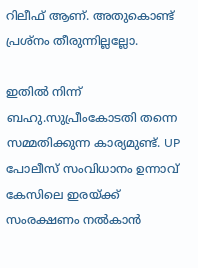റിലീഫ് ആണ്. അതുകൊണ്ട് പ്രശ്നം തീരുന്നില്ലല്ലോ.

ഇതില്‍ നിന്ന് ബഹു.സുപ്രീംകോടതി തന്നെ സമ്മതിക്കുന്ന കാര്യമുണ്ട്. UP പോലീസ് സംവിധാനം ഉന്നാവ് കേസിലെ ഇരയ്ക്ക് സംരക്ഷണം നല്‍കാന്‍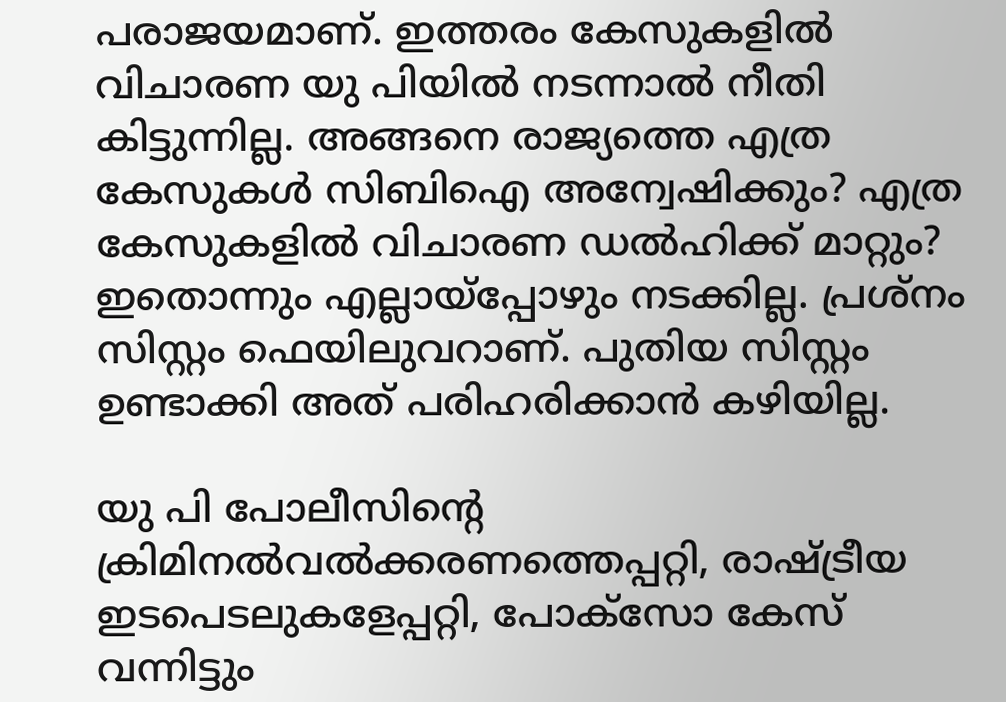പരാജയമാണ്. ഇത്തരം കേസുകളില്‍ വിചാരണ യു പിയില്‍ നടന്നാല്‍ നീതി കിട്ടുന്നില്ല. അങ്ങനെ രാജ്യത്തെ എത്ര കേസുകള്‍ സിബിഐ അന്വേഷിക്കും? എത്ര കേസുകളില്‍ വിചാരണ ഡല്‍ഹിക്ക് മാറ്റും? ഇതൊന്നും എല്ലായ്പ്പോഴും നടക്കില്ല. പ്രശ്നം സിസ്റ്റം ഫെയിലുവറാണ്. പുതിയ സിസ്റ്റം ഉണ്ടാക്കി അത് പരിഹരിക്കാന്‍ കഴിയില്ല.

യു പി പോലീസിന്റെ ക്രിമിനല്‍വല്‍ക്കരണത്തെപ്പറ്റി, രാഷ്ട്രീയ ഇടപെടലുകളേപ്പറ്റി, പോക്സോ കേസ് വന്നിട്ടും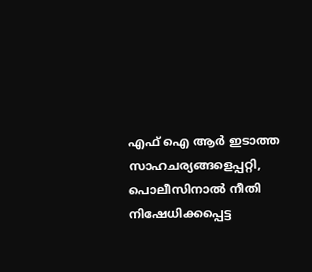എഫ് ഐ ആർ ഇടാത്ത സാഹചര്യങ്ങളെപ്പറ്റി, പൊലീസിനാല്‍ നീതി നിഷേധിക്കപ്പെട്ട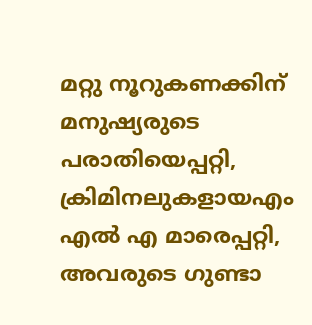മറ്റു നൂറുകണക്കിന് മനുഷ്യരുടെ പരാതിയെപ്പറ്റി, ക്രിമിനലുകളായഎം എൽ എ മാരെപ്പറ്റി, അവരുടെ ഗുണ്ടാ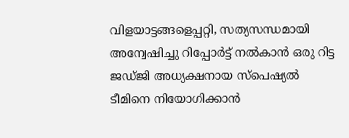വിളയാട്ടങ്ങളെപ്പറ്റി, സത്യസന്ധമായി അന്വേഷിച്ചു റിപ്പോര്‍ട്ട് നല്‍കാന്‍ ഒരു റിട്ട ജഡ്ജി അധ്യക്ഷനായ സ്‌പെഷ്യല്‍ ടീമിനെ നിയോഗിക്കാന്‍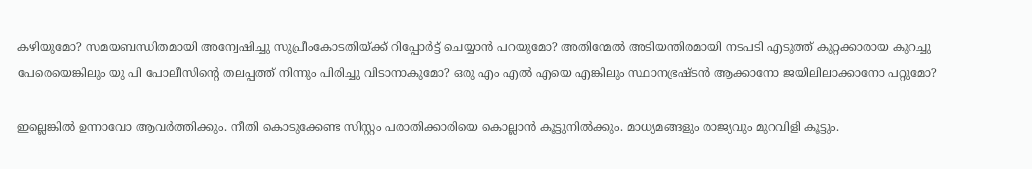കഴിയുമോ? സമയബന്ധിതമായി അന്വേഷിച്ചു സുപ്രീംകോടതിയ്ക്ക് റിപ്പോര്‍ട്ട് ചെയ്യാന്‍ പറയുമോ? അതിന്മേല്‍ അടിയന്തിരമായി നടപടി എടുത്ത് കുറ്റക്കാരായ കുറച്ചു പേരെയെങ്കിലും യു പി പോലീസിന്റെ തലപ്പത്ത് നിന്നും പിരിച്ചു വിടാനാകുമോ? ഒരു എം എൽ എയെ എങ്കിലും സ്ഥാനഭ്രഷ്ടന്‍ ആക്കാനോ ജയിലിലാക്കാനോ പറ്റുമോ?

ഇല്ലെങ്കില്‍ ഉന്നാവോ ആവര്‍ത്തിക്കും. നീതി കൊടുക്കേണ്ട സിസ്റ്റം പരാതിക്കാരിയെ കൊല്ലാന്‍ കൂട്ടുനില്‍ക്കും. മാധ്യമങ്ങളും രാജ്യവും മുറവിളി കൂട്ടും.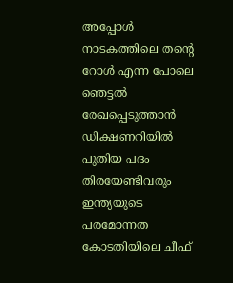അപ്പോള്‍ നാടകത്തിലെ തന്റെ റോള്‍ എന്ന പോലെ ഞെട്ടല്‍ രേഖപ്പെടുത്താന്‍ ഡിക്ഷണറിയില്‍ പുതിയ പദം തിരയേണ്ടിവരും ഇന്ത്യയുടെ പരമോന്നത കോടതിയിലെ ചീഫ്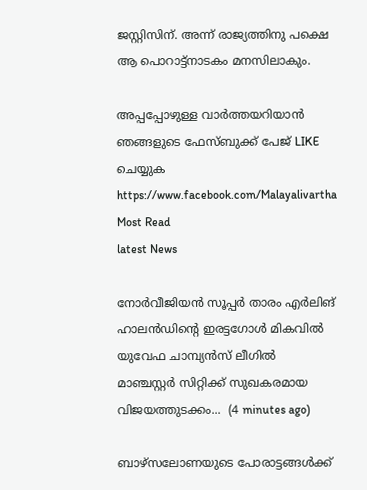ജസ്റ്റിസിന്. അന്ന് രാജ്യത്തിനു പക്ഷെ ആ പൊറാട്ട്നാടകം മനസിലാകും.

അപ്പപ്പോഴുള്ള വാര്‍ത്തയറിയാന്‍ ഞങ്ങളുടെ ഫേസ്‌ബുക്ക്‌ പേജ് LIKE ചെയ്യുക
https://www.facebook.com/Malayalivartha
Most Read
latest News

നോർവീജിയൻ സൂപ്പർ താരം എർലിങ് ഹാലൻഡിന്റെ ഇരട്ടഗോൾ മികവിൽ യുവേഫ ചാമ്പ്യൻസ് ലീഗിൽ മാഞ്ചസ്റ്റർ സിറ്റിക്ക് സുഖകരമായ വിജയത്തുടക്കം...  (4 minutes ago)

ബാഴ്‌സലോണയുടെ പോരാട്ടങ്ങള്‍ക്ക്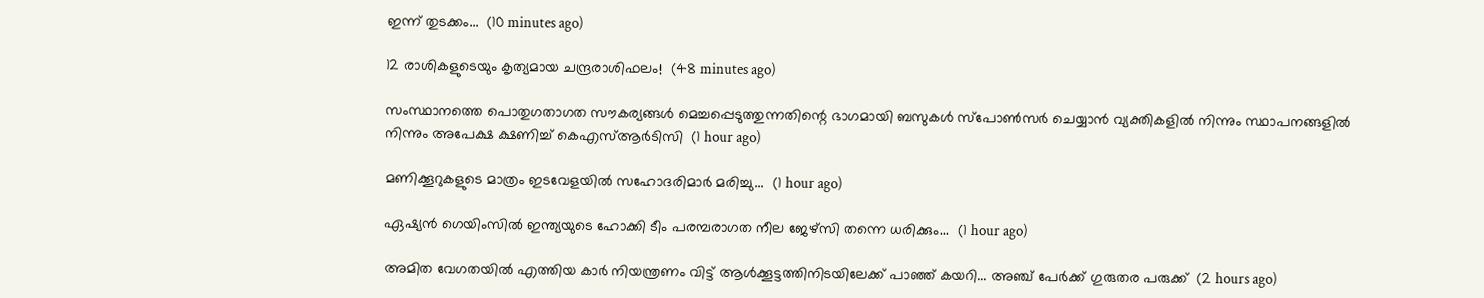ഇന്ന് തുടക്കം...  (10 minutes ago)

12 രാശികളുടെയും കൃത്യമായ ചന്ദ്രരാശിഫലം!  (48 minutes ago)

സംസ്ഥാനത്തെ പൊതുഗതാഗത സൗകര്യങ്ങൾ മെച്ചപ്പെടുത്തുന്നതിന്റെ ഭാഗമായി ബസുകൾ സ്പോൺസർ ചെയ്യാൻ വ്യക്തികളിൽ നിന്നും സ്ഥാപനങ്ങളിൽ നിന്നും അപേക്ഷ ക്ഷണിച്ച് കെഎസ്ആർടിസി  (1 hour ago)

മണിക്കൂറുകളുടെ മാത്രം ഇടവേളയിൽ സഹോദരിമാർ മരിച്ചു...  (1 hour ago)

ഏഷ്യൻ ഗെയിംസിൽ ഇന്ത്യയുടെ ഹോക്കി ടീം പരമ്പരാഗത നീല ജേഴ്‌സി തന്നെ ധരിക്കും...  (1 hour ago)

അമിത വേഗതയിൽ എത്തിയ കാർ നിയന്ത്രണം വിട്ട് ആൾക്കൂട്ടത്തിനിടയിലേക്ക് പാഞ്ഞ് കയറി... അഞ്ച് പേർക്ക് ഗുരുതര പരുക്ക്  (2 hours ago)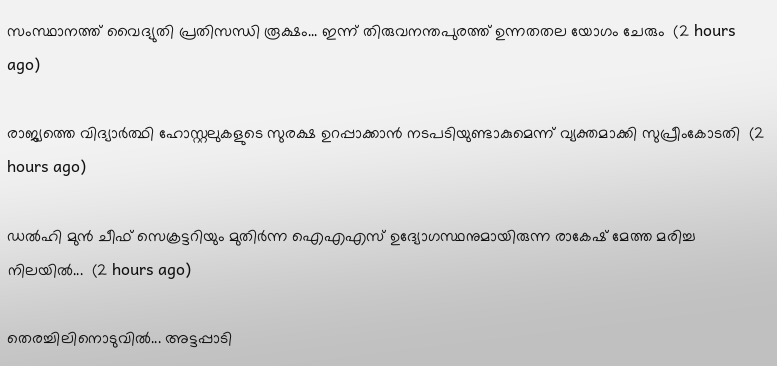സംസ്ഥാനത്ത് വൈദ്യുതി പ്രതിസന്ധി രൂക്ഷം... ഇന്ന് തിരുവനന്തപുരത്ത് ഉന്നതതല യോഗം ചേരും  (2 hours ago)

രാജ്യത്തെ വിദ്യാർത്ഥി ഹോസ്റ്റലുകളുടെ സുരക്ഷ ഉറപ്പാക്കാൻ നടപടിയുണ്ടാകുമെന്ന് വ്യക്തമാക്കി സുപ്രീംകോടതി  (2 hours ago)

ഡൽഹി മുൻ ചീഫ് സെക്രട്ടറിയും മുതിർന്ന ഐഎഎസ് ഉദ്യോഗസ്ഥനുമായിരുന്ന രാകേഷ് മേത്ത മരിച്ച നിലയിൽ...  (2 hours ago)

തെരച്ചിലിനൊടുവിൽ... അട്ടപ്പാടി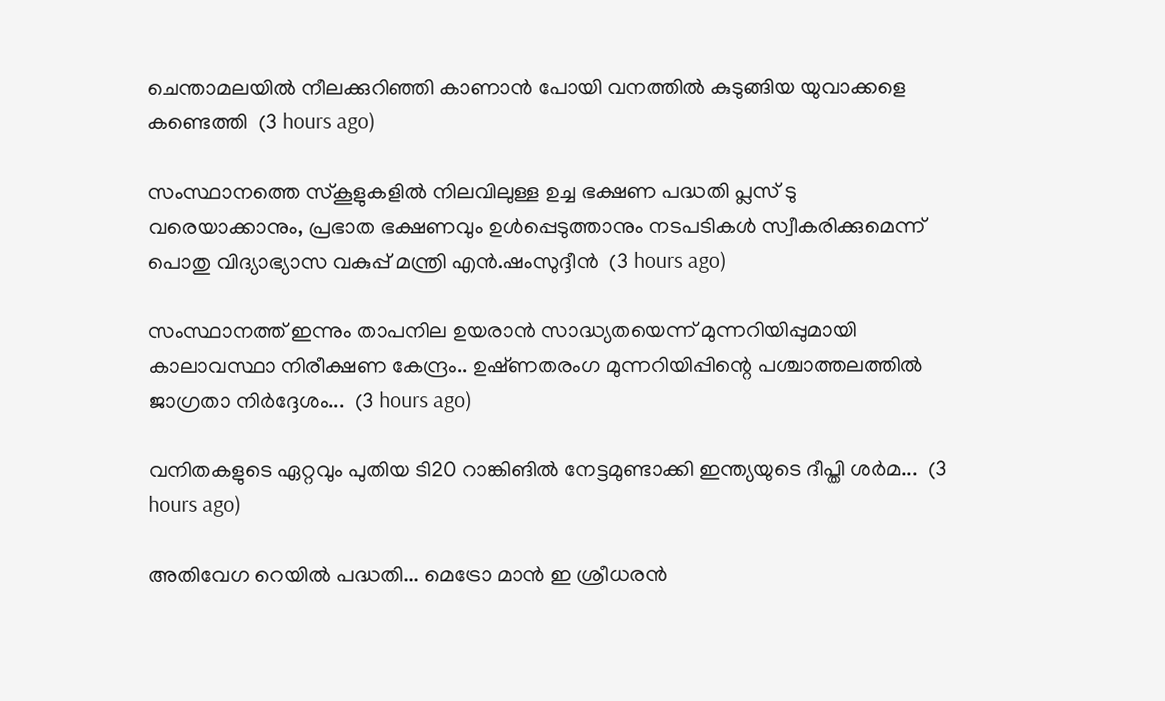ചെന്താമലയിൽ നീലക്കുറിഞ്ഞി കാണാൻ പോയി വനത്തിൽ കുടുങ്ങിയ യുവാക്കളെ കണ്ടെത്തി  (3 hours ago)

സംസ്ഥാനത്തെ സ്കൂളുകളിൽ നിലവിലുള്ള ഉച്ച ഭക്ഷണ പദ്ധതി പ്ലസ് ടു വരെയാക്കാനും, പ്രഭാത ഭക്ഷണവും ഉൾപ്പെടുത്താനും നടപടികൾ സ്വീകരിക്കുമെന്ന് പൊതു വിദ്യാഭ്യാസ വകുപ്പ് മന്ത്രി എൻ.ഷംസുദ്ദീൻ  (3 hours ago)

സംസ്ഥാനത്ത് ഇന്നും താപനില ഉയരാൻ സാദ്ധ്യതയെന്ന് മുന്നറിയിപ്പുമായി കാലാവസ്ഥാ നിരീക്ഷണ കേന്ദ്രം.. ഉഷ്‌ണതരംഗ മുന്നറിയിപ്പിന്റെ പശ്ചാത്തലത്തിൽ ജാഗ്രതാ നിർദ്ദേശം...  (3 hours ago)

വനിതകളുടെ ഏറ്റവും പുതിയ ടി20 റാങ്കിങിൽ നേട്ടമുണ്ടാക്കി ഇന്ത്യയുടെ ദീപ്തി ശർമ...  (3 hours ago)

അതിവേഗ റെയിൽ പദ്ധതി... മെട്രോ മാൻ ഇ ശ്രീധരൻ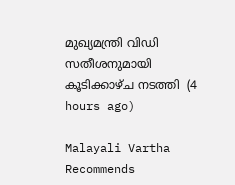മുഖ്യമന്ത്രി വിഡി സതീശനുമായി കൂടിക്കാഴ്ച നടത്തി  (4 hours ago)

Malayali Vartha Recommends